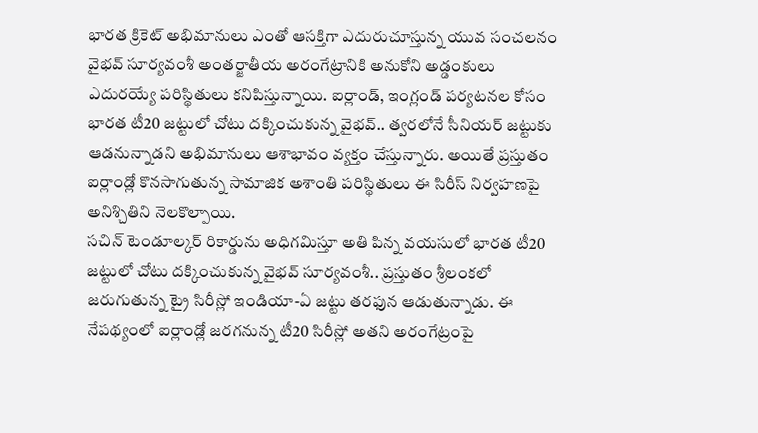భారత క్రికెట్ అభిమానులు ఎంతో ఆసక్తిగా ఎదురుచూస్తున్న యువ సంచలనం వైభవ్ సూర్యవంశీ అంతర్జాతీయ అరంగేట్రానికి అనుకోని అడ్డంకులు ఎదురయ్యే పరిస్థితులు కనిపిస్తున్నాయి. ఐర్లాండ్, ఇంగ్లండ్ పర్యటనల కోసం భారత టీ20 జట్టులో చోటు దక్కించుకున్న వైభవ్.. త్వరలోనే సీనియర్ జట్టుకు ఆడనున్నాడని అభిమానులు ఆశాభావం వ్యక్తం చేస్తున్నారు. అయితే ప్రస్తుతం ఐర్లాండ్లో కొనసాగుతున్న సామాజిక అశాంతి పరిస్థితులు ఈ సిరీస్ నిర్వహణపై అనిశ్చితిని నెలకొల్పాయి.
సచిన్ టెండూల్కర్ రికార్డును అధిగమిస్తూ అతి పిన్న వయసులో భారత టీ20 జట్టులో చోటు దక్కించుకున్న వైభవ్ సూర్యవంశీ.. ప్రస్తుతం శ్రీలంకలో జరుగుతున్న ట్రై సిరీస్లో ఇండియా-ఏ జట్టు తరఫున ఆడుతున్నాడు. ఈ నేపథ్యంలో ఐర్లాండ్లో జరగనున్న టీ20 సిరీస్లో అతని అరంగేట్రంపై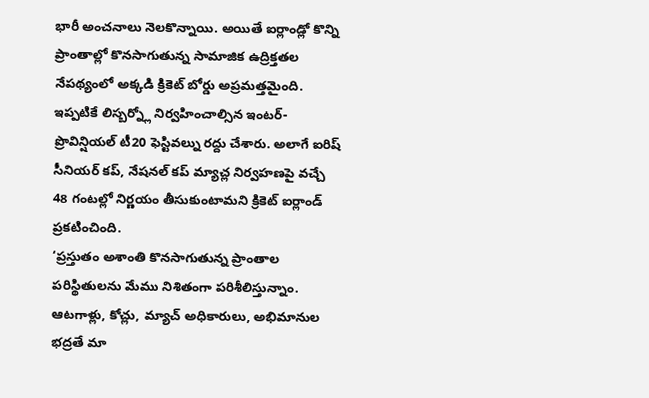భారీ అంచనాలు నెలకొన్నాయి. అయితే ఐర్లాండ్లో కొన్ని ప్రాంతాల్లో కొనసాగుతున్న సామాజిక ఉద్రిక్తతల నేపథ్యంలో అక్కడి క్రికెట్ బోర్డు అప్రమత్తమైంది. ఇప్పటికే లిస్బర్న్లో నిర్వహించాల్సిన ఇంటర్-ప్రొవిన్షియల్ టీ20 ఫెస్టివల్ను రద్దు చేశారు. అలాగే ఐరిష్ సీనియర్ కప్, నేషనల్ కప్ మ్యాచ్ల నిర్వహణపై వచ్చే 48 గంటల్లో నిర్ణయం తీసుకుంటామని క్రికెట్ ఐర్లాండ్ ప్రకటించింది.
‘ప్రస్తుతం అశాంతి కొనసాగుతున్న ప్రాంతాల పరిస్థితులను మేము నిశితంగా పరిశీలిస్తున్నాం. ఆటగాళ్లు, కోచ్లు, మ్యాచ్ అధికారులు, అభిమానుల భద్రతే మా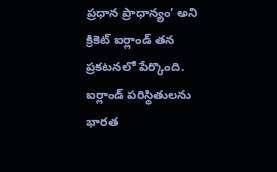ప్రధాన ప్రాధాన్యం’ అని క్రికెట్ ఐర్లాండ్ తన ప్రకటనలో పేర్కొంది. ఐర్లాండ్ పరిస్థితులను భారత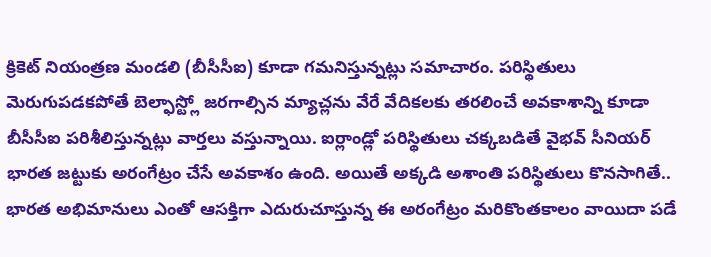క్రికెట్ నియంత్రణ మండలి (బీసీసీఐ) కూడా గమనిస్తున్నట్లు సమాచారం. పరిస్థితులు మెరుగుపడకపోతే బెల్ఫాస్ట్లో జరగాల్సిన మ్యాచ్లను వేరే వేదికలకు తరలించే అవకాశాన్ని కూడా బీసీసీఐ పరిశీలిస్తున్నట్లు వార్తలు వస్తున్నాయి. ఐర్లాండ్లో పరిస్థితులు చక్కబడితే వైభవ్ సీనియర్ భారత జట్టుకు అరంగేట్రం చేసే అవకాశం ఉంది. అయితే అక్కడి అశాంతి పరిస్థితులు కొనసాగితే.. భారత అభిమానులు ఎంతో ఆసక్తిగా ఎదురుచూస్తున్న ఈ అరంగేట్రం మరికొంతకాలం వాయిదా పడే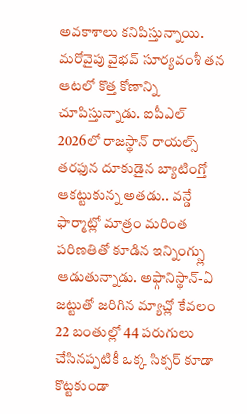అవకాశాలు కనిపిస్తున్నాయి.
మరోవైపు వైభవ్ సూర్యవంశీ తన ఆటలో కొత్త కోణాన్ని చూపిస్తున్నాడు. ఐపీఎల్ 2026లో రాజస్థాన్ రాయల్స్ తరఫున దూకుడైన బ్యాటింగ్తో ఆకట్టుకున్న అతడు.. వన్డే ఫార్మాట్లో మాత్రం మరింత పరిణతితో కూడిన ఇన్నింగ్స్లు ఆడుతున్నాడు. అఫ్గానిస్థాన్-ఏ జట్టుతో జరిగిన మ్యాచ్లో కేవలం 22 బంతుల్లో 44 పరుగులు చేసినప్పటికీ ఒక్క సిక్సర్ కూడా కొట్టకుండా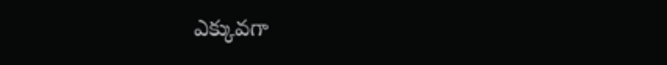ఎక్కువగా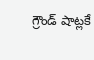గ్రౌండ్ షాట్లకే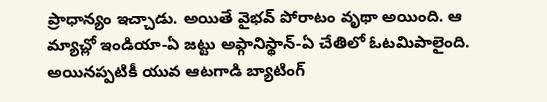ప్రాధాన్యం ఇచ్చాడు. అయితే వైభవ్ పోరాటం వృథా అయింది. ఆ మ్యాచ్లో ఇండియా-ఏ జట్టు అఫ్గానిస్థాన్-ఏ చేతిలో ఓటమిపాలైంది. అయినప్పటికీ యువ ఆటగాడి బ్యాటింగ్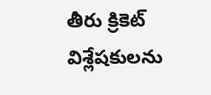తీరు క్రికెట్ విశ్లేషకులను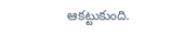ఆకట్టుకుంది.